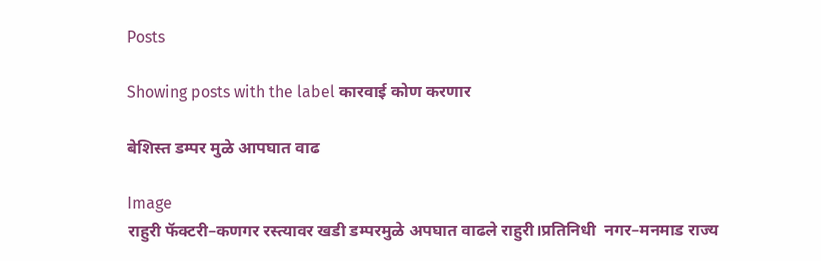Posts

Showing posts with the label कारवाई कोण करणार

बेशिस्त डम्पर मुळे आपघात वाढ

Image
राहुरी फॅक्टरी–कणगर रस्त्यावर खडी डम्परमुळे अपघात वाढले राहुरी।प्रतिनिधी  नगर–मनमाड राज्य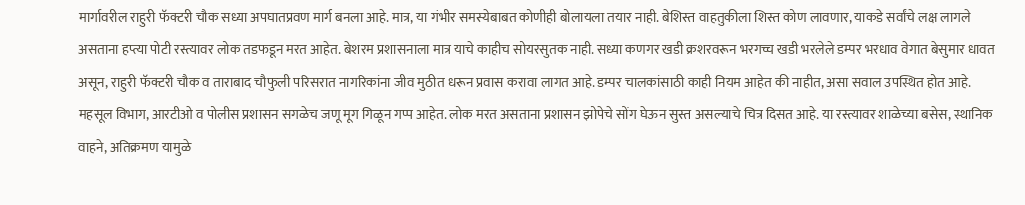मार्गावरील राहुरी फॅक्टरी चौक सध्या अपघातप्रवण मार्ग बनला आहे. मात्र, या गंभीर समस्येबाबत कोणीही बोलायला तयार नाही. बेशिस्त वाहतुकीला शिस्त कोण लावणार, याकडे सर्वांचे लक्ष लागले असताना हप्त्या पोटी रस्त्यावर लोक तडफडून मरत आहेत. बेशरम प्रशासनाला मात्र याचे काहीच सोयरसुतक नाही. सध्या कणगर खडी क्रशरवरून भरगच्च खडी भरलेले डम्पर भरधाव वेगात बेसुमार धावत असून, राहुरी फॅक्टरी चौक व ताराबाद चौफुली परिसरात नागरिकांना जीव मुठीत धरून प्रवास करावा लागत आहे. डम्पर चालकांसाठी काही नियम आहेत की नाहीत, असा सवाल उपस्थित होत आहे. महसूल विभाग, आरटीओ व पोलीस प्रशासन सगळेच जणू मूग गिळून गप्प आहेत. लोक मरत असताना प्रशासन झोपेचे सोंग घेऊन सुस्त असल्याचे चित्र दिसत आहे. या रस्त्यावर शाळेच्या बसेस, स्थानिक वाहने, अतिक्रमण यामुळे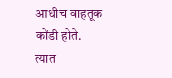आधीच वाहतूक कोंडी होते. त्यात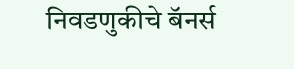निवडणुकीचे बॅनर्स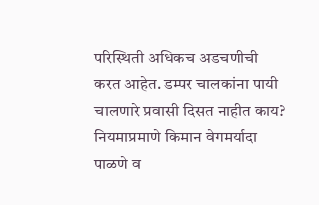परिस्थिती अधिकच अडचणीची करत आहेत. डम्पर चालकांना पायी चालणारे प्रवासी दिसत नाहीत काय? नियमाप्रमाणे किमान वेगमर्यादा पाळणे व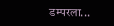डम्परला...